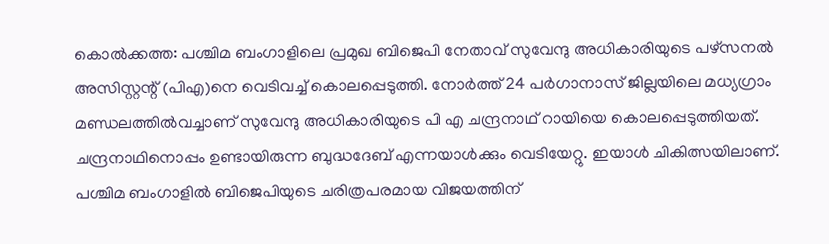കൊൽക്കത്ത: പശ്ചിമ ബംഗാളിലെ പ്രമുഖ ബിജെപി നേതാവ് സുവേന്ദു അധികാരിയുടെ പഴ്സനൽ അസിസ്റ്റന്റ് (പിഎ)നെ വെടിവച്ച് കൊലപ്പെടുത്തി. നോർത്ത് 24 പർഗാനാസ് ജില്ലയിലെ മധ്യഗ്രാം മണ്ഡലത്തിൽവച്ചാണ് സുവേന്ദു അധികാരിയുടെ പി എ ചന്ദ്രനാഥ് റായിയെ കൊലപ്പെടുത്തിയത്. ചന്ദ്രനാഥിനൊപ്പം ഉണ്ടായിരുന്ന ബുദ്ധദേബ് എന്നയാൾക്കും വെടിയേറ്റു. ഇയാൾ ചികിത്സയിലാണ്.
പശ്ചിമ ബംഗാളിൽ ബിജെപിയുടെ ചരിത്രപരമായ വിജയത്തിന്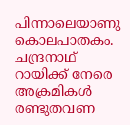പിന്നാലെയാണു കൊലപാതകം. ചന്ദ്രനാഥ് റായിക്ക് നേരെ അക്രമികൾ രണ്ടുതവണ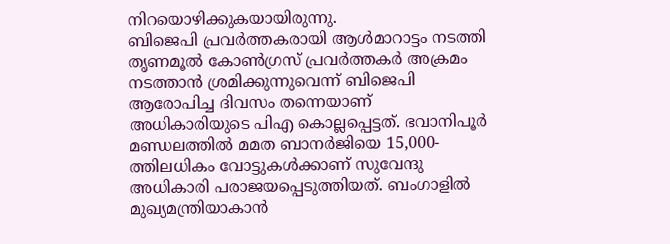നിറയൊഴിക്കുകയായിരുന്നു.
ബിജെപി പ്രവർത്തകരായി ആൾമാറാട്ടം നടത്തി തൃണമൂൽ കോൺഗ്രസ് പ്രവർത്തകർ അക്രമം നടത്താൻ ശ്രമിക്കുന്നുവെന്ന് ബിജെപി ആരോപിച്ച ദിവസം തന്നെയാണ് അധികാരിയുടെ പിഎ കൊല്ലപ്പെട്ടത്. ഭവാനിപൂർ മണ്ഡലത്തിൽ മമത ബാനർജിയെ 15,000-ത്തിലധികം വോട്ടുകൾക്കാണ് സുവേന്ദു അധികാരി പരാജയപ്പെടുത്തിയത്. ബംഗാളിൽ മുഖ്യമന്ത്രിയാകാൻ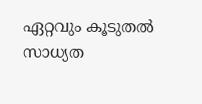ഏറ്റവും കൂടുതൽ സാധ്യത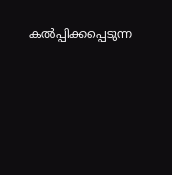കൽപ്പിക്കപ്പെടുന്ന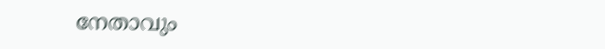നേതാവും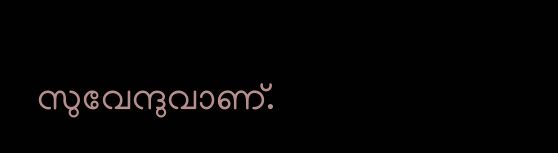സുവേന്ദുവാണ്.